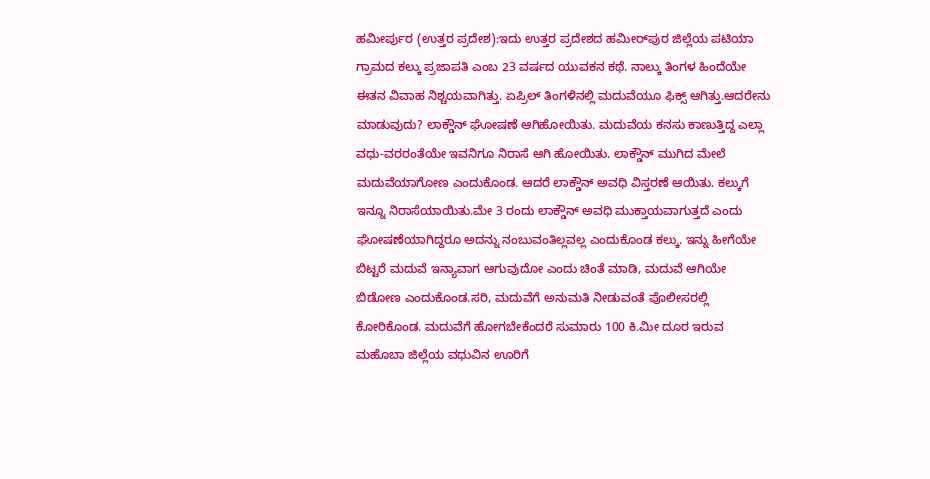ಹಮೀರ್ಪುರ (ಉತ್ತರ ಪ್ರದೇಶ):ಇದು ಉತ್ತರ ಪ್ರದೇಶದ ಹಮೀರ್‌ಪುರ ಜಿಲ್ಲೆಯ ಪಟಿಯಾ ಗ್ರಾಮದ ಕಲ್ಕು ಪ್ರಜಾಪತಿ ಎಂಬ 23 ವರ್ಷದ ಯುವಕನ ಕಥೆ. ನಾಲ್ಕು ತಿಂಗಳ ಹಿಂದೆಯೇ ಈತನ ವಿವಾಹ ನಿಶ್ಚಯವಾಗಿತ್ತು. ಏಪ್ರಿಲ್ ತಿಂಗಳಿನಲ್ಲಿ ಮದುವೆಯೂ ಫಿಕ್ಸ್ ಆಗಿತ್ತು.ಆದರೇನು ಮಾಡುವುದು? ಲಾಕ್ಡೌನ್ ಘೋಷಣೆ ಆಗಿಹೋಯಿತು. ಮದುವೆಯ ಕನಸು ಕಾಣುತ್ತಿದ್ದ ಎಲ್ಲಾ ವಧು-ವರರಂತೆಯೇ ಇವನಿಗೂ ನಿರಾಸೆ ಆಗಿ ಹೋಯಿತು. ಲಾಕ್ಡೌನ್ ಮುಗಿದ ಮೇಲೆ ಮದುವೆಯಾಗೋಣ ಎಂದುಕೊಂಡ. ಆದರೆ ಲಾಕ್ಡೌನ್ ಅವಧಿ ವಿಸ್ತರಣೆ ಆಯಿತು. ಕಲ್ಕುಗೆ ಇನ್ನೂ ನಿರಾಸೆಯಾಯಿತು.ಮೇ 3 ರಂದು ಲಾಕ್ಡೌನ್ ಅವಧಿ ಮುಕ್ತಾಯವಾಗುತ್ತದೆ ಎಂದು ಘೋಷಣೆಯಾಗಿದ್ದರೂ ಅದನ್ನು ನಂಬುವಂತಿಲ್ಲವಲ್ಲ ಎಂದುಕೊಂಡ ಕಲ್ಕು. ಇನ್ನು ಹೀಗೆಯೇ ಬಿಟ್ಟರೆ ಮದುವೆ ಇನ್ಯಾವಾಗ ಆಗುವುದೋ ಎಂದು ಚಿಂತೆ ಮಾಡಿ, ಮದುವೆ ಆಗಿಯೇ ಬಿಡೋಣ ಎಂದುಕೊಂಡ.ಸರಿ, ಮದುವೆಗೆ ಅನುಮತಿ ನೀಡುವಂತೆ ಪೊಲೀಸರಲ್ಲಿ ಕೋರಿಕೊಂಡ. ಮದುವೆಗೆ ಹೋಗಬೇಕೆಂದರೆ ಸುಮಾರು 100 ಕಿ.ಮೀ ದೂರ ಇರುವ ಮಹೊಬಾ ಜಿಲ್ಲೆಯ ವಧುವಿನ ಊರಿಗೆ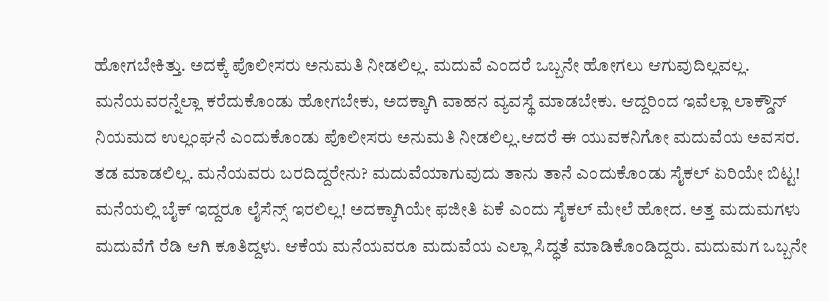ಹೋಗಬೇಕಿತ್ತು. ಅದಕ್ಕೆ ಪೊಲೀಸರು ಅನುಮತಿ ನೀಡಲಿಲ್ಲ. ಮದುವೆ ಎಂದರೆ ಒಬ್ಬನೇ ಹೋಗಲು ಆಗುವುದಿಲ್ಲವಲ್ಲ. ಮನೆಯವರನ್ನೆಲ್ಲಾ ಕರೆದುಕೊಂಡು ಹೋಗಬೇಕು, ಅದಕ್ಕಾಗಿ ವಾಹನ ವ್ಯವಸ್ಥೆ ಮಾಡಬೇಕು. ಆದ್ದರಿಂದ ಇವೆಲ್ಲಾ ಲಾಕ್ಡೌನ್ ನಿಯಮದ ಉಲ್ಲಂಘನೆ ಎಂದುಕೊಂಡು ಪೊಲೀಸರು ಅನುಮತಿ ನೀಡಲಿಲ್ಲ.ಆದರೆ ಈ ಯುವಕನಿಗೋ ಮದುವೆಯ ಅವಸರ. ತಡ ಮಾಡಲಿಲ್ಲ. ಮನೆಯವರು ಬರದಿದ್ದರೇನು? ಮದುವೆಯಾಗುವುದು ತಾನು ತಾನೆ ಎಂದುಕೊಂಡು ಸೈಕಲ್ ಏರಿಯೇ ಬಿಟ್ಟ! ಮನೆಯಲ್ಲಿ ಬೈಕ್ ಇದ್ದರೂ ಲೈಸೆನ್ಸ್ ಇರಲಿಲ್ಲ! ಅದಕ್ಕಾಗಿಯೇ ಫಜೀತಿ ಏಕೆ ಎಂದು ಸೈಕಲ್ ಮೇಲೆ ಹೋದ. ಅತ್ತ ಮದುಮಗಳು ಮದುವೆಗೆ ರೆಡಿ ಆಗಿ ಕೂತಿದ್ದಳು. ಆಕೆಯ ಮನೆಯವರೂ ಮದುವೆಯ ಎಲ್ಲಾ ಸಿದ್ಧತೆ ಮಾಡಿಕೊಂಡಿದ್ದರು. ಮದುಮಗ ಒಬ್ಬನೇ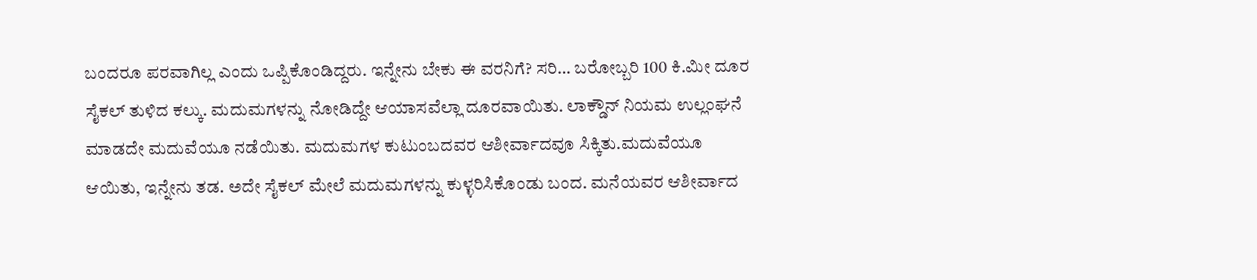ಬಂದರೂ ಪರವಾಗಿಲ್ಲ ಎಂದು ಒಪ್ಪಿಕೊಂಡಿದ್ದರು. ಇನ್ನೇನು ಬೇಕು ಈ ವರನಿಗೆ? ಸರಿ… ಬರೋಬ್ಬರಿ 100 ಕಿ.ಮೀ ದೂರ ಸೈಕಲ್ ತುಳಿದ ಕಲ್ಕು. ಮದುಮಗಳನ್ನು ನೋಡಿದ್ದೇ ಆಯಾಸವೆಲ್ಲಾ ದೂರವಾಯಿತು. ಲಾಕ್ಡೌನ್ ನಿಯಮ ಉಲ್ಲಂಘನೆ ಮಾಡದೇ ಮದುವೆಯೂ ನಡೆಯಿತು. ಮದುಮಗಳ ಕುಟುಂಬದವರ ಆಶೀರ್ವಾದವೂ ಸಿಕ್ಕಿತು.ಮದುವೆಯೂ ಆಯಿತು, ಇನ್ನೇನು ತಡ. ಅದೇ ಸೈಕಲ್ ಮೇಲೆ ಮದುಮಗಳನ್ನು ಕುಳ್ಳರಿಸಿಕೊಂಡು ಬಂದ. ಮನೆಯವರ ಆಶೀರ್ವಾದ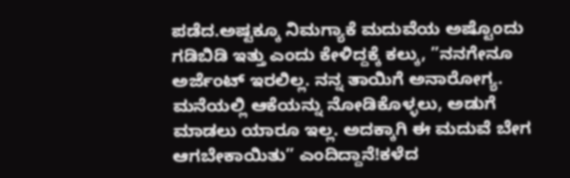ಪಡೆದ.ಅಷ್ಟಕ್ಕೂ ನಿಮಗ್ಯಾಕೆ ಮದುವೆಯ ಅಷ್ಟೊಂದು ಗಡಿಬಿಡಿ ಇತ್ತು ಎಂದು ಕೇಳಿದ್ದಕ್ಕೆ ಕಲ್ಕು, ”ನನಗೇನೂ ಅರ್ಜೆಂಟ್ ಇರಲಿಲ್ಲ. ನನ್ನ ತಾಯಿಗೆ ಅನಾರೋಗ್ಯ. ಮನೆಯಲ್ಲಿ ಆಕೆಯನ್ನು ನೋಡಿಕೊಳ್ಳಲು, ಅಡುಗೆ ಮಾಡಲು ಯಾರೂ ಇಲ್ಲ. ಅದಕ್ಕಾಗಿ ಈ ಮದುವೆ ಬೇಗ ಆಗಬೇಕಾಯಿತು” ಎಂದಿದ್ದಾನೆ!ಕಳೆದ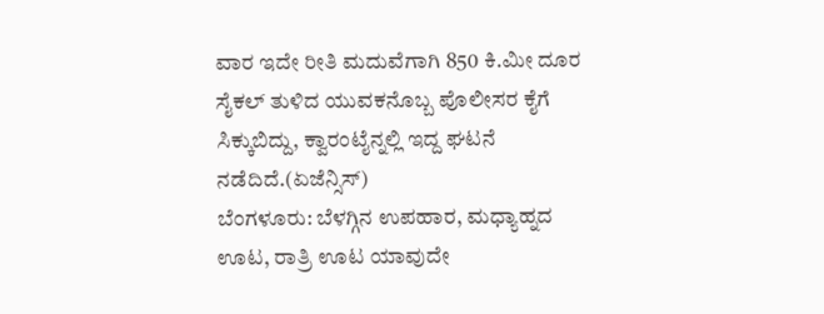ವಾರ ಇದೇ ರೀತಿ ಮದುವೆಗಾಗಿ 850 ಕಿ.ಮೀ ದೂರ ಸೈಕಲ್ ತುಳಿದ ಯುವಕನೊಬ್ಬ ಪೊಲೀಸರ ಕೈಗೆ ಸಿಕ್ಕುಬಿದ್ದು, ಕ್ವಾರಂಟೈನ್ನಲ್ಲಿ ಇದ್ದ ಘಟನೆ ನಡೆದಿದೆ.(ಏಜೆನ್ಸಿಸ್)
ಬೆಂಗಳೂರು: ಬೆಳಗ್ಗಿನ ಉಪಹಾರ, ಮಧ್ಯಾಹ್ನದ ಊಟ, ರಾತ್ರಿ ಊಟ ಯಾವುದೇ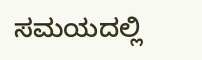ಸಮಯದಲ್ಲಿ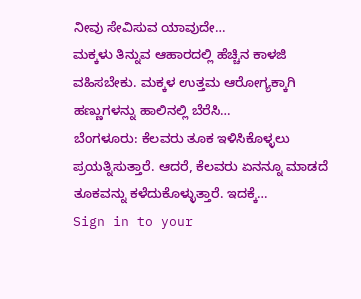ನೀವು ಸೇವಿಸುವ ಯಾವುದೇ…
ಮಕ್ಕಳು ತಿನ್ನುವ ಆಹಾರದಲ್ಲಿ ಹೆಚ್ಚಿನ ಕಾಳಜಿ ವಹಿಸಬೇಕು. ಮಕ್ಕಳ ಉತ್ತಮ ಆರೋಗ್ಯಕ್ಕಾಗಿ ಹಣ್ಣುಗಳನ್ನು ಹಾಲಿನಲ್ಲಿ ಬೆರೆಸಿ…
ಬೆಂಗಳೂರು: ಕೆಲವರು ತೂಕ ಇಳಿಸಿಕೊಳ್ಳಲು ಪ್ರಯತ್ನಿಸುತ್ತಾರೆ. ಆದರೆ, ಕೆಲವರು ಏನನ್ನೂ ಮಾಡದೆ ತೂಕವನ್ನು ಕಳೆದುಕೊಳ್ಳುತ್ತಾರೆ. ಇದಕ್ಕೆ…
Sign in to your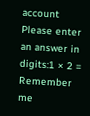account
Please enter an answer in digits:1 × 2 =
Remember me